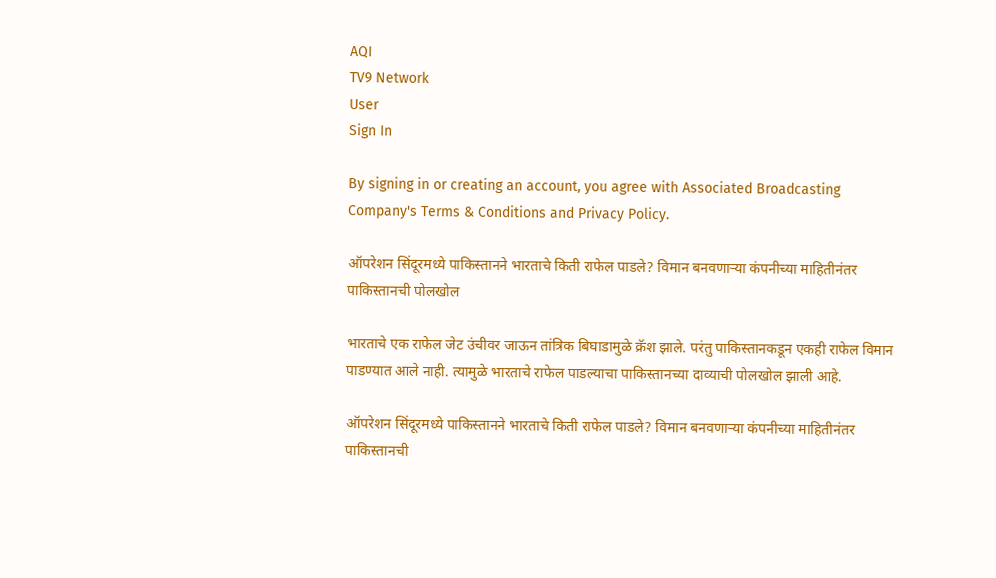AQI
TV9 Network
User
Sign In

By signing in or creating an account, you agree with Associated Broadcasting Company's Terms & Conditions and Privacy Policy.

ऑपरेशन सिंदूरमध्ये पाकिस्तानने भारताचे किती राफेल पाडले? विमान बनवणाऱ्या कंपनीच्या माहितीनंतर पाकिस्तानची पोलखोल

भारताचे एक राफेल जेट उंचीवर जाऊन तांत्रिक बिघाडामुळे क्रॅश झाले. परंतु पाकिस्तानकडून एकही राफेल विमान पाडण्यात आले नाही. त्यामुळे भारताचे राफेल पाडल्याचा पाकिस्तानच्या दाव्याची पोलखोल झाली आहे.

ऑपरेशन सिंदूरमध्ये पाकिस्तानने भारताचे किती राफेल पाडले? विमान बनवणाऱ्या कंपनीच्या माहितीनंतर पाकिस्तानची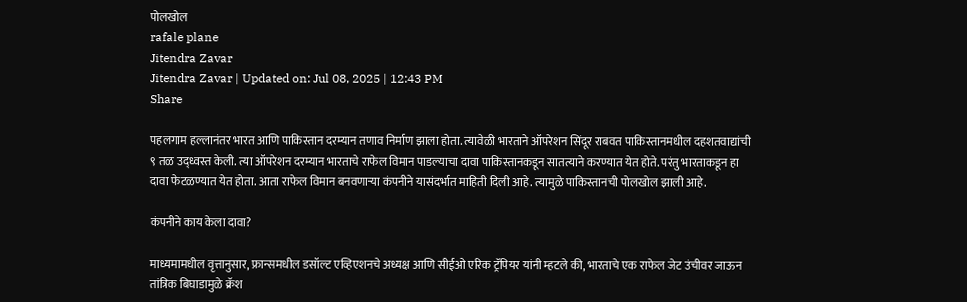पोलखोल
rafale plane
Jitendra Zavar
Jitendra Zavar | Updated on: Jul 08, 2025 | 12:43 PM
Share

पहलगाम हल्लानंतर भारत आणि पाकिस्तान दरम्यान तणाव निर्माण झाला होता. त्यावेळी भारताने ऑपरेशन सिंदूर राबवत पाकिस्तानमधील दहशतवाद्यांची ९ तळ उद्ध्वस्त केली. त्या ऑपरेशन दरम्यान भारताचे राफेल विमान पाडल्याचा दावा पाकिस्तानकडून सातत्याने करण्यात येत होते. परंतु भारताकडून हा दावा फेटळण्यात येत होता. आता राफेल विमान बनवणाऱ्या कंपनीने यासंदर्भात माहिती दिली आहे. त्यामुळे पाकिस्तानची पोलखोल झाली आहे.

कंपनीने काय केला दावा?

माध्यमामधील वृत्तानुसार, फ्रान्समधील डसॉल्ट एव्हिएशनचे अध्यक्ष आणि सीईओ एरिक ट्रॅपियर यांनी म्हटले की, भारताचे एक राफेल जेट उंचीवर जाऊन तांत्रिक बिघाडामुळे क्रॅश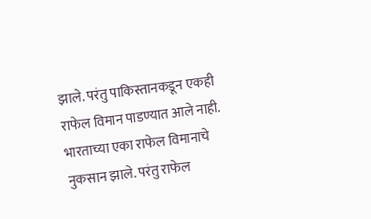झाले. परंतु पाकिस्तानकडून एकही राफेल विमान पाडण्यात आले नाही. भारताच्या एका राफेल विमानाचे नुकसान झाले. परंतु राफेल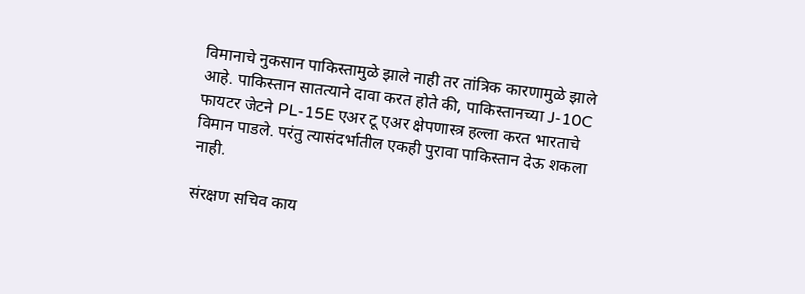विमानाचे नुकसान पाकिस्तामुळे झाले नाही तर तांत्रिक कारणामुळे झाले आहे. पाकिस्तान सातत्याने दावा करत होते की, पाकिस्तानच्या J-10C फायटर जेटने PL-15E एअर टू एअर क्षेपणास्त्र हल्ला करत भारताचे विमान पाडले. परंतु त्यासंदर्भातील एकही पुरावा पाकिस्तान देऊ शकला नाही.

संरक्षण सचिव काय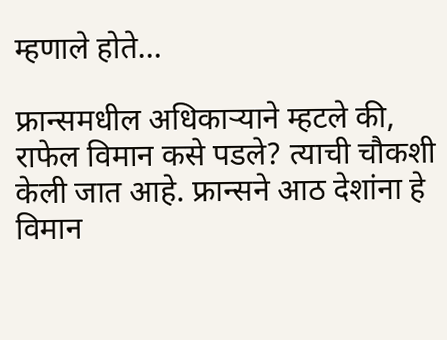म्हणाले होते…

फ्रान्समधील अधिकाऱ्याने म्हटले की, राफेल विमान कसे पडले? त्याची चौकशी केली जात आहे. फ्रान्सने आठ देशांना हे विमान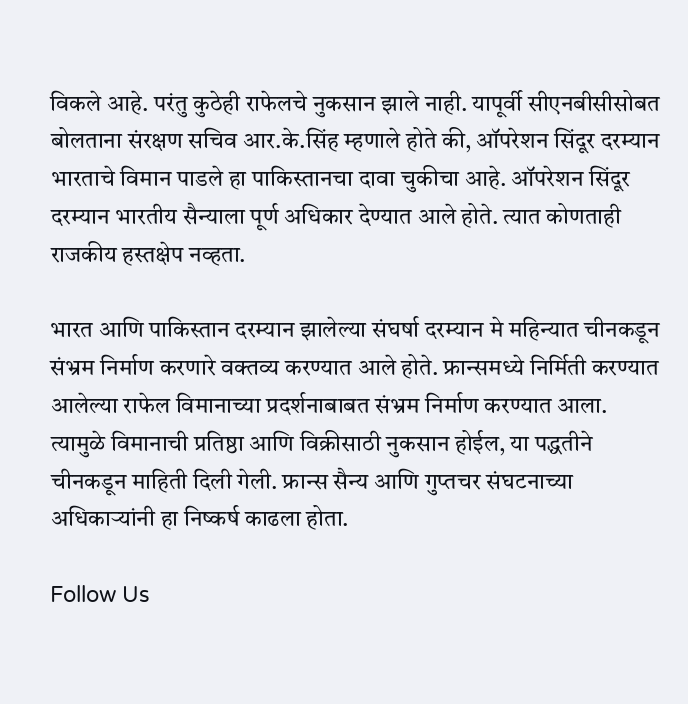विकले आहे. परंतु कुठेही राफेलचे नुकसान झाले नाही. यापूर्वी सीएनबीसीसोबत बोलताना संरक्षण सचिव आर.के.सिंह म्हणाले होते की, ऑपरेशन सिंदूर दरम्यान भारताचे विमान पाडले हा पाकिस्तानचा दावा चुकीचा आहे. ऑपरेशन सिंदूर दरम्यान भारतीय सैन्याला पूर्ण अधिकार देण्यात आले होते. त्यात कोणताही राजकीय हस्तक्षेप नव्हता.

भारत आणि पाकिस्तान दरम्यान झालेल्या संघर्षा दरम्यान मे महिन्यात चीनकडून संभ्रम निर्माण करणारे वक्तव्य करण्यात आले होते. फ्रान्समध्ये निर्मिती करण्यात आलेल्या राफेल विमानाच्या प्रदर्शनाबाबत संभ्रम निर्माण करण्यात आला. त्यामुळे विमानाची प्रतिष्ठा आणि विक्रीसाठी नुकसान होईल, या पद्धतीने चीनकडून माहिती दिली गेली. फ्रान्स सैन्य आणि गुप्तचर संघटनाच्या अधिकाऱ्यांनी हा निष्कर्ष काढला होता.

Follow Us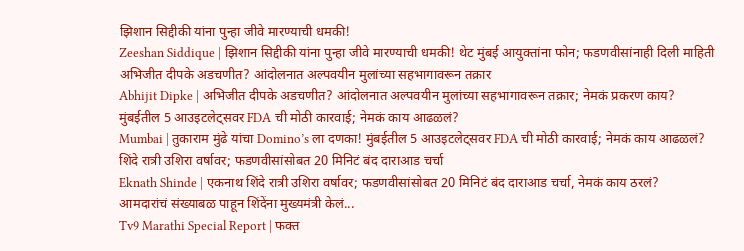झिशान सिद्दीकी यांना पुन्हा जीवे मारण्याची धमकी!
Zeeshan Siddique | झिशान सिद्दीकी यांना पुन्हा जीवे मारण्याची धमकी! थेट मुंबई आयुक्तांना फोन; फडणवीसांनाही दिली माहिती
अभिजीत दीपके अडचणीत? आंदोलनात अल्पवयीन मुलांच्या सहभागावरून तक्रार
Abhijit Dipke | अभिजीत दीपके अडचणीत? आंदोलनात अल्पवयीन मुलांच्या सहभागावरून तक्रार; नेमकं प्रकरण काय?
मुंबईतील 5 आउइटलेट्सवर FDA ची मोठी कारवाई; नेमकं काय आढळलं?
Mumbai | तुकाराम मुंढे यांचा Domino’s ला दणका! मुंबईतील 5 आउइटलेट्सवर FDA ची मोठी कारवाई; नेमकं काय आढळलं?
शिंदे रात्री उशिरा वर्षावर; फडणवीसांसोबत 20 मिनिटं बंद दाराआड चर्चा
Eknath Shinde | एकनाथ शिंदे रात्री उशिरा वर्षावर; फडणवीसांसोबत 20 मिनिटं बंद दाराआड चर्चा, नेमकं काय ठरलं?
आमदारांचं संख्याबळ पाहून शिंदेंना मुख्यमंत्री केलं...
Tv9 Marathi Special Report | फक्त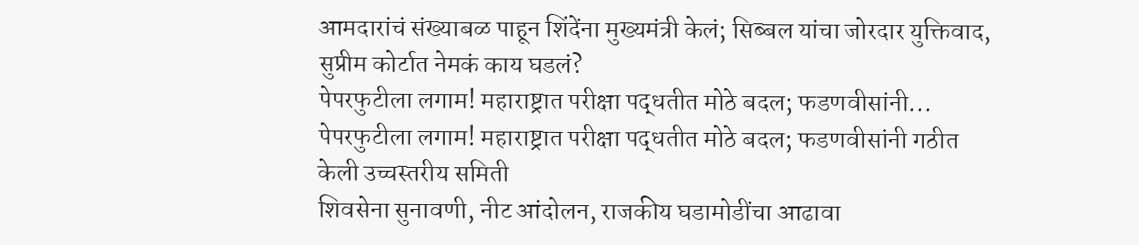आमदारांचं संख्याबळ पाहून शिंदेंना मुख्यमंत्री केलं; सिब्बल यांचा जोरदार युक्तिवाद, सुप्रीम कोर्टात नेमकं काय घडलं?
पेपरफुटीला लगाम! महाराष्ट्रात परीक्षा पद्धतीत मोठे बदल; फडणवीसांनी...
पेपरफुटीला लगाम! महाराष्ट्रात परीक्षा पद्धतीत मोठे बदल; फडणवीसांनी गठीत केली उच्चस्तरीय समिती
शिवसेना सुनावणी, नीट आंदोलन, राजकीय घडामोडींचा आढावा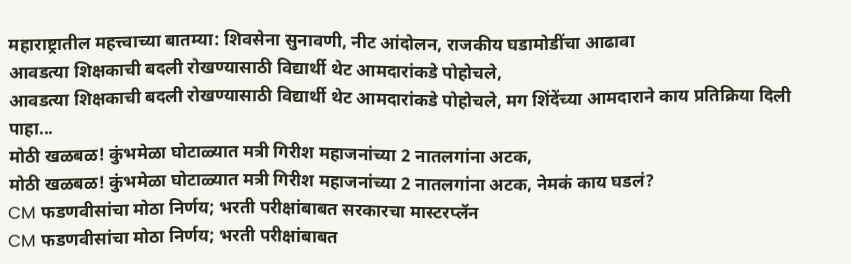महाराष्ट्रातील महत्त्वाच्या बातम्या: शिवसेना सुनावणी, नीट आंदोलन, राजकीय घडामोडींचा आढावा
आवडत्या शिक्षकाची बदली रोखण्यासाठी विद्यार्थी थेट आमदारांकडे पोहोचले,
आवडत्या शिक्षकाची बदली रोखण्यासाठी विद्यार्थी थेट आमदारांकडे पोहोचले, मग शिंदेंच्या आमदाराने काय प्रतिक्रिया दिली पाहा...
मोठी खळबळ! कुंभमेळा घोटाळ्यात मत्री गिरीश महाजनांच्या 2 नातलगांना अटक,
मोठी खळबळ! कुंभमेळा घोटाळ्यात मत्री गिरीश महाजनांच्या 2 नातलगांना अटक, नेमकं काय घडलं?
CM फडणवीसांचा मोठा निर्णय; भरती परीक्षांबाबत सरकारचा मास्टरप्लॅन
CM फडणवीसांचा मोठा निर्णय; भरती परीक्षांबाबत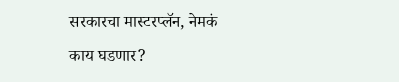सरकारचा मास्टरप्लॅन, नेमकं काय घडणार?